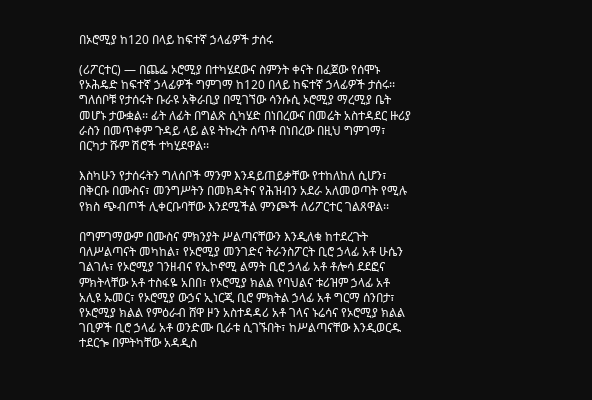በኦሮሚያ ከ120 በላይ ከፍተኛ ኃላፊዎች ታሰሩ

(ሪፖርተር) — በጨፌ ኦሮሚያ በተካሄደውና ስምንት ቀናት በፈጀው የሰሞኑ የኦሕዴድ ከፍተኛ ኃላፊዎች ግምገማ ከ120 በላይ ከፍተኛ ኃላፊዎች ታሰሩ፡፡ ግለሰቦቹ የታሰሩት ቡራዩ አቅራቢያ በሚገኘው ሳንሱሲ ኦሮሚያ ማረሚያ ቤት መሆኑ ታውቋል፡፡ ፊት ለፊት በግልጽ ሲካሄድ በነበረውና በመሬት አስተዳደር ዙሪያ ራስን በመጥቀም ጉዳይ ላይ ልዩ ትኩረት ሰጥቶ በነበረው በዚህ ግምገማ፣ በርካታ ሹም ሽሮች ተካሂደዋል፡፡

እስካሁን የታሰሩትን ግለሰቦች ማንም እንዳይጠይቃቸው የተከለከለ ሲሆን፣ በቅርቡ በሙስና፣ መንግሥትን በመክዳትና የሕዝብን አደራ አለመወጣት የሚሉ የክስ ጭብጦች ሊቀርቡባቸው እንደሚችል ምንጮች ለሪፖርተር ገልጸዋል፡፡

በግምገማውም በሙስና ምክንያት ሥልጣናቸውን እንዲለቁ ከተደረጉት ባለሥልጣናት መካከል፣ የኦሮሚያ መንገድና ትራንስፖርት ቢሮ ኃላፊ አቶ ሁሴን ገልገሉ፣ የኦሮሚያ ገንዘብና የኢኮኖሚ ልማት ቢሮ ኃላፊ አቶ ቶሎሳ ደደፎና ምክትላቸው አቶ ተስፋዬ አበበ፣ የኦሮሚያ ክልል የባህልና ቱሪዝም ኃላፊ አቶ አሊዩ ኡመር፣ የኦሮሚያ ውኃና ኢነርጂ ቢሮ ምክትል ኃላፊ አቶ ግርማ ሰንበታ፣ የኦሮሚያ ክልል የምዕራብ ሸዋ ዞን አስተዳዳሪ አቶ ገላና ኑሬሳና የኦሮሚያ ክልል ገቢዎች ቢሮ ኃላፊ አቶ ወንድሙ ቢራቱ ሲገኙበት፣ ከሥልጣናቸው እንዲወርዱ ተደርጐ በምትካቸው አዳዲስ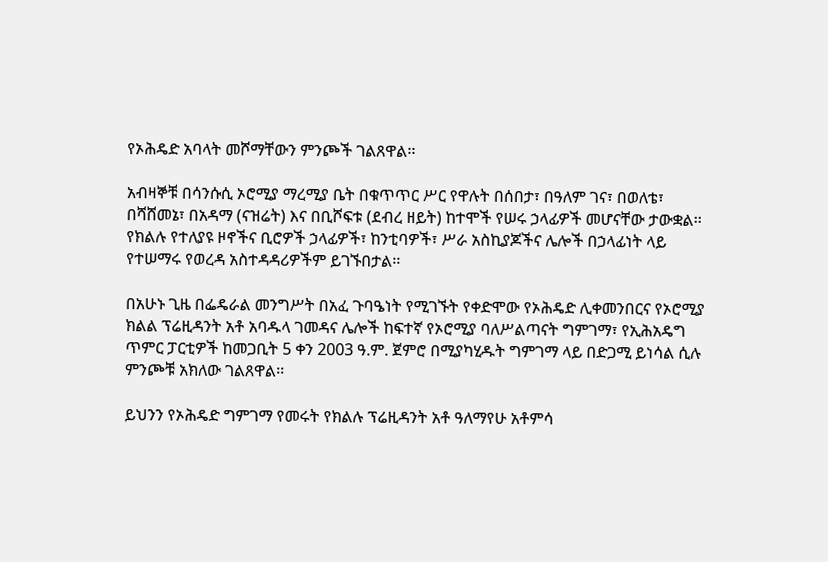የኦሕዴድ አባላት መሾማቸውን ምንጮች ገልጸዋል፡፡

አብዛኞቹ በሳንሱሲ ኦሮሚያ ማረሚያ ቤት በቁጥጥር ሥር የዋሉት በሰበታ፣ በዓለም ገና፣ በወለቴ፣ በሻሸመኔ፣ በአዳማ (ናዝሬት) እና በቢሾፍቱ (ደብረ ዘይት) ከተሞች የሠሩ ኃላፊዎች መሆናቸው ታውቋል፡፡ የክልሉ የተለያዩ ዞኖችና ቢሮዎች ኃላፊዎች፣ ከንቲባዎች፣ ሥራ አስኪያጆችና ሌሎች በኃላፊነት ላይ የተሠማሩ የወረዳ አስተዳዳሪዎችም ይገኙበታል፡፡

በአሁኑ ጊዜ በፌዴራል መንግሥት በአፈ ጉባዔነት የሚገኙት የቀድሞው የኦሕዴድ ሊቀመንበርና የኦሮሚያ ክልል ፕሬዚዳንት አቶ አባዱላ ገመዳና ሌሎች ከፍተኛ የኦሮሚያ ባለሥልጣናት ግምገማ፣ የኢሕአዴግ ጥምር ፓርቲዎች ከመጋቢት 5 ቀን 2003 ዓ.ም. ጀምሮ በሚያካሂዱት ግምገማ ላይ በድጋሚ ይነሳል ሲሉ ምንጮቹ አክለው ገልጸዋል፡፡

ይህንን የኦሕዴድ ግምገማ የመሩት የክልሉ ፕሬዚዳንት አቶ ዓለማየሁ አቶምሳ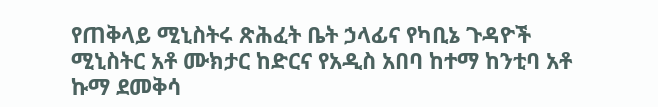የጠቅላይ ሚኒስትሩ ጽሕፈት ቤት ኃላፊና የካቢኔ ጉዳዮች ሚኒስትር አቶ ሙክታር ከድርና የአዲስ አበባ ከተማ ከንቲባ አቶ ኩማ ደመቅሳ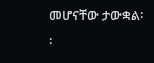መሆናቸው ታውቋል፡፡